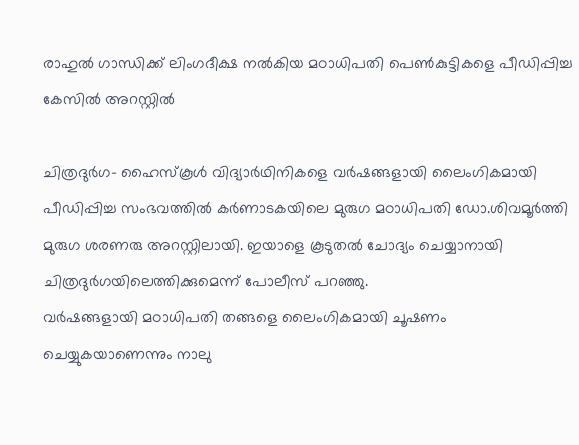രാഹുല്‍ ഗാന്ധിക്ക് ലിംഗദീക്ഷ നല്‍കിയ മഠാധിപതി പെണ്‍കുട്ടികളെ പീഡിപ്പിച്ച കേസില്‍ അറസ്റ്റില്‍

ചിത്രദുര്‍ഗ- ഹൈസ്‌കൂള്‍ വിദ്യാര്‍ഥിനികളെ വര്‍ഷങ്ങളായി ലൈംഗികമായി പീഡിപ്പിച്ച സംഭവത്തില്‍ കര്‍ണാടകയിലെ മുരുഗ മഠാധിപതി ഡോ.ശിവമൂര്‍ത്തി മുരുഗ ശരണരു അറസ്റ്റിലായി. ഇയാളെ കൂടുതല്‍ ചോദ്യം ചെയ്യാനായി ചിത്രദുര്‍ഗയിലെത്തിക്കുമെന്ന് പോലീസ് പറഞ്ഞു.
വര്‍ഷങ്ങളായി മഠാധിപതി തങ്ങളെ ലൈംഗികമായി ചൂഷണം ചെയ്യുകയാണെന്നും നാലു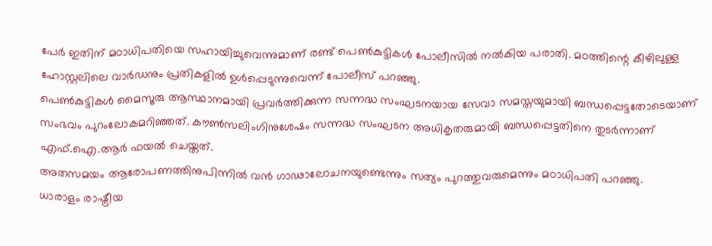പേര്‍ ഇതിന് മഠാധിപതിയെ സഹായിച്ചുവെന്നുമാണ് രണ്ട് പെണ്‍കുട്ടികള്‍ പോലീസില്‍ നല്‍കിയ പരാതി. മഠത്തിന്റെ കീഴിലുള്ള ഹോസ്റ്റലിലെ വാര്‍ഡനും പ്രതികളില്‍ ഉള്‍പ്പെടുന്നുവെന്ന് പോലീസ് പറഞ്ഞു.
പെണ്‍കുട്ടികള്‍ മൈസൂരു ആസ്ഥാനമായി പ്രവര്‍ത്തിക്കുന്ന സന്നദ്ധ സംഘടനയായ സേവാ സമസ്തയുമായി ബന്ധപ്പെട്ടതോടെയാണ് സംഭവം പുറംലോകമറിഞ്ഞത്. കൗണ്‍സലിംഗിനുശേഷം സന്നദ്ധ സംഘടന അധികൃതരുമായി ബന്ധപ്പെട്ടതിനെ തുടര്‍ന്നാണ് എഫ്.ഐ.ആര്‍ ഫയല്‍ ചെയ്തത്.
അതസമയം ആരോപണത്തിനുപിന്നില്‍ വന്‍ ഗാഢാലോചനയുണ്ടെന്നും സത്യം പുറത്തുവരുമെന്നും മഠാധിപതി പറഞ്ഞു.
ധാരാളം രാഷ്ട്രീയ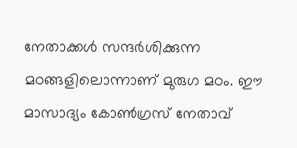നേതാക്കള്‍ സന്ദര്‍ശിക്കുന്ന മഠങ്ങളിലൊന്നാണ് മുരുഗ മഠം. ഈ മാസാദ്യം കോണ്‍ഗ്രസ് നേതാവ്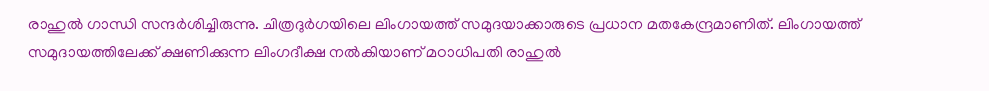രാഹുല്‍ ഗാന്ധി സന്ദര്‍ശിച്ചിരുന്നു. ചിത്രദുര്‍ഗയിലെ ലിംഗായത്ത് സമുദയാക്കാരുടെ പ്രധാന മതകേന്ദ്രമാണിത്. ലിംഗായത്ത് സമുദായത്തിലേക്ക് ക്ഷണിക്കുന്ന ലിംഗദീക്ഷ നല്‍കിയാണ് മഠാധിപതി രാഹുല്‍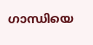ഗാന്ധിയെ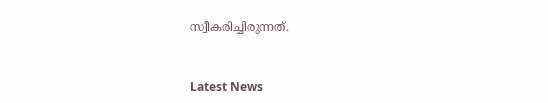സ്വീകരിച്ചിരുന്നത്.



Latest News